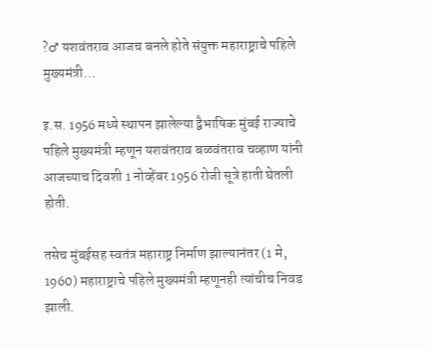?♂ यशवंतराव आजच बनले होते संयुक्त महाराष्ट्राचे पहिले मुख्यमंत्री…

इ.स. 1956 मध्ये स्थापन झालेल्या द्वैभाषिक मुंबई राज्याचे पहिले मुख्यमंत्री म्हणून यशवंतराव बळवंतराव चव्हाण यांनी आजच्याच दिवशी 1 नोव्हेंबर 1956 रोजी सूत्रे हाती घेतली होती.

तसेच मुंबईसह स्वतंत्र महाराष्ट्र निर्माण झाल्यानंतर (1 मे, 1960) महाराष्ट्राचे पहिले मुख्यमंत्री म्हणूनही त्यांचीच निवड झाली.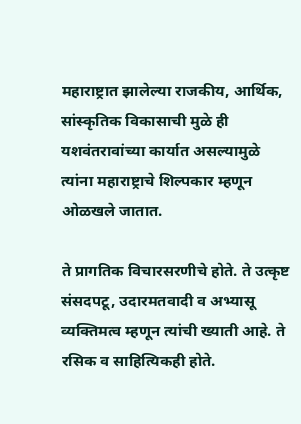महाराष्ट्रात झालेल्या राजकीय, आर्थिक, सांस्कृतिक विकासाची मुळे ही यशवंतरावांच्या कार्यात असल्यामुळे त्यांना महाराष्ट्राचे शिल्पकार म्हणून ओळखले जातात.

ते प्रागतिक विचारसरणीचे होते. ते उत्कृष्ट संसदपटू, उदारमतवादी व अभ्यासू व्यक्तिमत्व म्हणून त्यांची ख्याती आहे. ते रसिक व साहित्यिकही होते.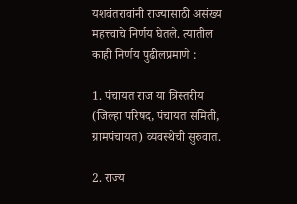यशवंतरावांनी राज्यासाठी असंख्य महत्त्वाचे निर्णय घेतले. त्यातील काही निर्णय पुढीलप्रमाणे :

1. पंचायत राज या त्रिस्तरीय (जिल्हा परिषद, पंचायत समिती, ग्रामपंचायत) व्यवस्थेची सुरुवात.

2. राज्य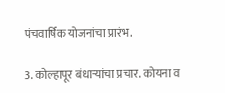पंचवार्षिक योजनांचा प्रारंभ.

3. कोल्हापूर बंधार्‍यांचा प्रचार. कोयना व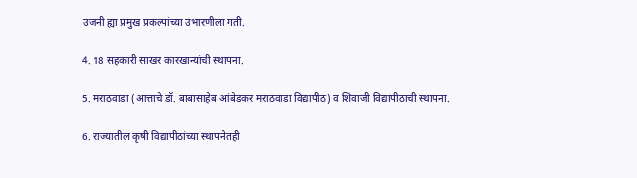उजनी ह्या प्रमुख प्रकल्पांच्या उभारणीला गती.

4. 18 सहकारी साखर कारखान्यांची स्थापना.

5. मराठवाडा (आत्ताचे डॉ. बाबासाहेब आंबेडकर मराठवाडा विद्यापीठ) व शिवाजी विद्यापीठाची स्थापना.

6. राज्यातील कृषी विद्यापीठांच्या स्थापनेतही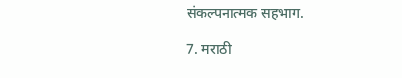संकल्पनात्मक सहभाग.

7. मराठी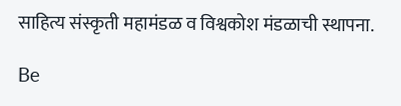साहित्य संस्कृती महामंडळ व विश्वकोश मंडळाची स्थापना.

Be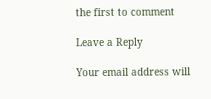the first to comment

Leave a Reply

Your email address will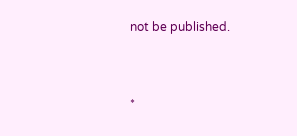not be published.


*